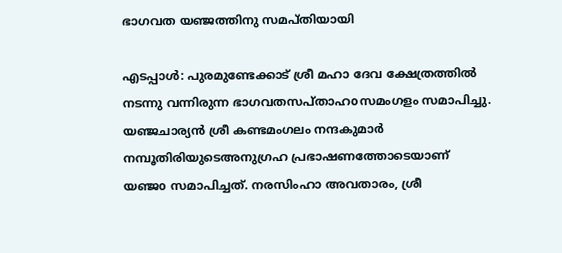ഭാഗവത യഞ്ജത്തിനു സമപ്തിയായി

എടപ്പാൾ: പുരമുണ്ടേക്കാട് ശ്രീ മഹാ ദേവ ക്ഷേത്രത്തിൽ നടന്നു വന്നിരുന്ന ഭാഗവതസപ്താഹoസമംഗളം സമാപിച്ചു. യഞ്ജചാര്യൻ ശ്രീ കണ്ടമംഗലം നന്ദകുമാർ നമ്പൂതിരിയുടെഅനുഗ്രഹ പ്രഭാഷണത്തോടെയാണ് യഞ്ജo സമാപിച്ചത്. നരസിംഹാ അവതാരം, ശ്രീ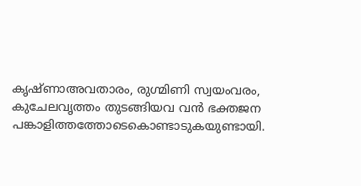കൃഷ്ണാഅവതാരം, രുഗ്മിണി സ്വയംവരം, കുചേലവൃത്തം തുടങ്ങിയവ വൻ ഭക്തജന പങ്കാളിത്തത്തോടെകൊണ്ടാടുകയുണ്ടായി.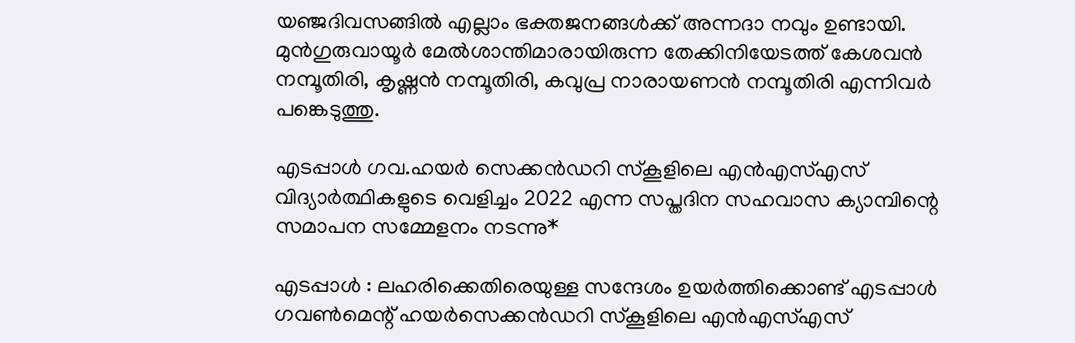യഞ്ജദിവസങ്ങിൽ എല്ലാം ഭക്തജനങ്ങൾക്ക് അന്നദാ നവും ഉണ്ടായി. മുൻഗുരുവായൂർ മേൽശാന്തിമാരായിരുന്ന തേക്കിനിയേടത്ത് കേശവൻ നമ്പൂതിരി, കൃഷ്ണൻ നമ്പൂതിരി, കവുപ്ര നാരായണൻ നമ്പൂതിരി എന്നിവർ പങ്കെടുത്തു.

എടപ്പാൾ ഗവ.ഹയർ സെക്കൻഡറി സ്കൂളിലെ എൻഎസ്എസ് വിദ്യാർത്ഥികളുടെ വെളിച്ചം 2022 എന്ന സപ്തദിന സഹവാസ ക്യാമ്പിന്റെ സമാപന സമ്മേളനം നടന്നു*

എടപ്പാൾ : ലഹരിക്കെതിരെയുള്ള സന്ദേശം ഉയർത്തിക്കൊണ്ട് എടപ്പാൾ ഗവൺമെന്റ് ഹയർസെക്കൻഡറി സ്കൂളിലെ എൻഎസ്എസ്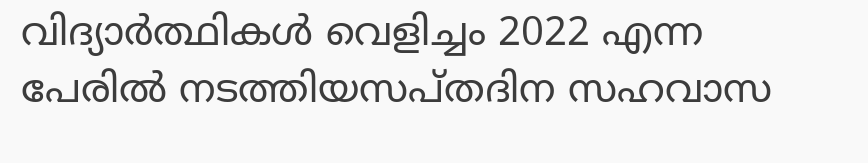വിദ്യാർത്ഥികൾ വെളിച്ചം 2022 എന്ന പേരിൽ നടത്തിയസപ്തദിന സഹവാസ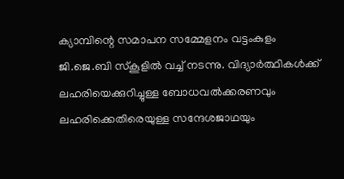ക്യാമ്പിന്റെ സമാപന സമ്മേളനം വട്ടംകുളം ജി.ജെ.ബി സ്കൂളിൽ വച്ച് നടന്നു. വിദ്യാർത്ഥികൾക്ക് ലഹരിയെക്കുറിച്ചുള്ള ബോധവൽക്കരണവും ലഹരിക്കെതിരെയുള്ള സന്ദേശജാഥയും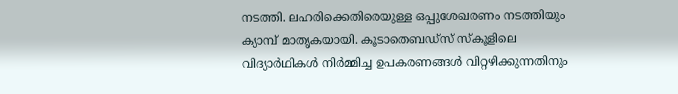നടത്തി. ലഹരിക്കെതിരെയുള്ള ഒപ്പുശേഖരണം നടത്തിയും ക്യാമ്പ് മാതൃകയായി. കൂടാതെബഡ്സ് സ്കൂളിലെ വിദ്യാർഥികൾ നിർമ്മിച്ച ഉപകരണങ്ങൾ വിറ്റഴിക്കുന്നതിനും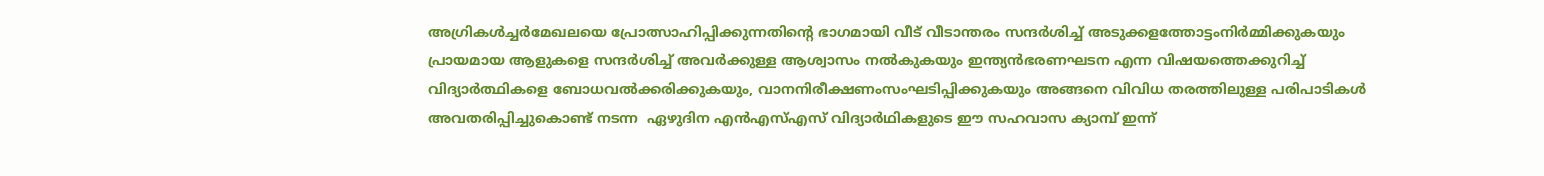അഗ്രികൾച്ചർമേഖലയെ പ്രോത്സാഹിപ്പിക്കുന്നതിന്റെ ഭാഗമായി വീട് വീടാന്തരം സന്ദർശിച്ച് അടുക്കളത്തോട്ടംനിർമ്മിക്കുകയും പ്രായമായ ആളുകളെ സന്ദർശിച്ച് അവർക്കുള്ള ആശ്വാസം നൽകുകയും ഇന്ത്യൻഭരണഘടന എന്ന വിഷയത്തെക്കുറിച്ച് വിദ്യാർത്ഥികളെ ബോധവൽക്കരിക്കുകയും, വാനനിരീക്ഷണംസംഘടിപ്പിക്കുകയും അങ്ങനെ വിവിധ തരത്തിലുള്ള പരിപാടികൾ അവതരിപ്പിച്ചുകൊണ്ട് നടന്ന  ഏഴുദിന എൻഎസ്എസ് വിദ്യാർഥികളുടെ ഈ സഹവാസ ക്യാമ്പ് ഇന്ന്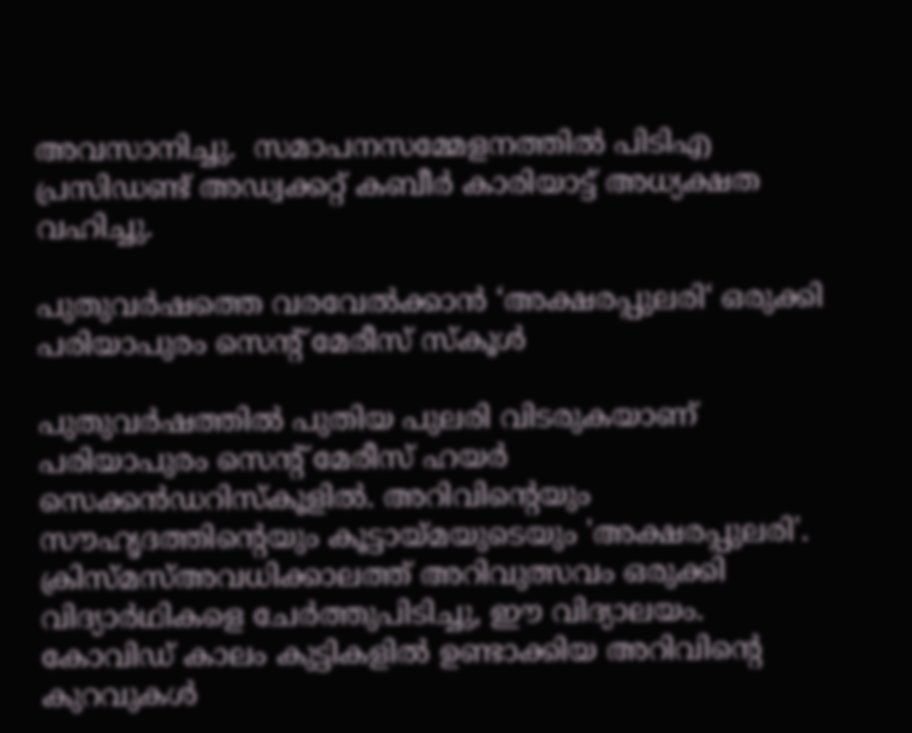അവസാനിച്ചു.  സമാപനസമ്മേളനത്തിൽ പിടിഎ പ്രസിഡണ്ട് അഡ്വക്കറ്റ് കബീർ കാരിയാട്ട് അധ്യക്ഷത വഹിച്ചു.

പുതുവർഷത്തെ വരവേൽക്കാൻ ‘അക്ഷരപ്പുലരി‘ ഒരുക്കി പരിയാപുരം സെൻ്റ് മേരീസ് സ്കൂൾ

പുതുവർഷത്തിൽ പുതിയ പുലരി വിടരുകയാണ് പരിയാപുരം സെൻ്റ് മേരീസ് ഹയർ സെക്കൻഡറിസ്കൂളിൽ. അറിവിൻ്റെയും സൗഹൃദത്തിൻ്റെയും കൂട്ടായ്മയുടെയും 'അക്ഷരപ്പുലരി'. ക്രിസ്മസ്അവധിക്കാലത്ത് അറിവുത്സവം ഒരുക്കി വിദ്യാർഥികളെ ചേർത്തുപിടിച്ചു, ഈ വിദ്യാലയം.  കോവിഡ് കാലം കുട്ടികളിൽ ഉണ്ടാക്കിയ അറിവിൻ്റെ കുറവുകൾ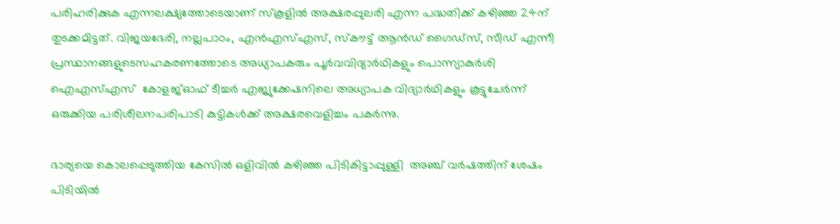പരിഹരിക്കുക എന്നലക്ഷ്യത്തോടെയാണ് സ്കൂളിൽ അക്ഷരപ്പുലരി എന്ന പദ്ധതിക്ക് കഴിഞ്ഞ 24ന് തുടക്കമിട്ടത്. വിജയഭേരി, നല്ലപാഠം, എൻഎസ്എസ്, സ്കൗട്ട് ആൻഡ് ഗൈഡ്സ്, സീഡ് എന്നീ പ്രസ്ഥാനങ്ങളുടെസഹകരണത്തോടെ അധ്യാപകരും പൂർവവിദ്യാർഥികളും പൊന്ന്യാകുർശി ഐഎസ്എസ്  കോളജ്ഓഫ് ടീച്ചർ എജ്യുക്കേഷനിലെ അധ്യാപക വിദ്യാർഥികളും കൂട്ടുചേർന്ന് ഒരുക്കിയ പരിശീലനപരിപാടി കുട്ടികൾക്ക് അക്ഷരവെളിച്ചം പകർന്നു.

ഭാര്യയെ കൊലപ്പെടുത്തിയ കേസിൽ ഒളിവിൽ കഴിഞ്ഞ പിടികിട്ടാപ്പുള്ളി  അഞ്ച് വർഷത്തിന് ശേഷം  പിടിയിൽ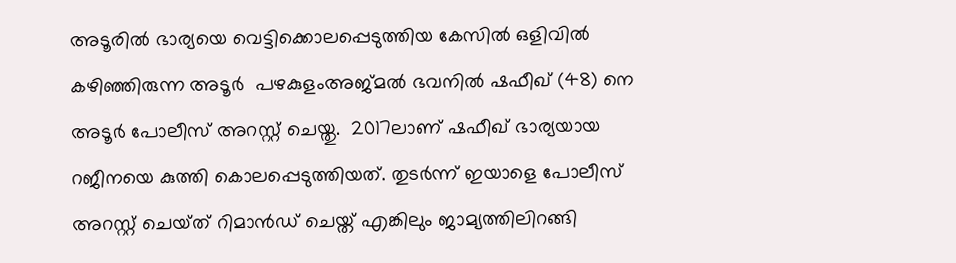അടൂരിൽ ഭാര്യയെ വെട്ടിക്കൊലപ്പെടുത്തിയ കേസിൽ ഒളിവിൽ കഴിഞ്ഞിരുന്ന അടൂർ  പഴകുളംഅജ്മൽ ഭവനിൽ ഷഫീഖ് (48) നെ അടൂർ പോലീസ് അറസ്റ്റ് ചെയ്തു.  2017ലാണ് ഷഫീഖ് ഭാര്യയായ റജീനയെ കുത്തി കൊലപ്പെടുത്തിയത്‌. തുടർന്ന് ഇയാളെ പോലീസ്  അറസ്റ്റ് ചെയ്‌ത് റിമാൻഡ് ചെയ്ത് എങ്കിലും ജാമ്യത്തിലിറങ്ങി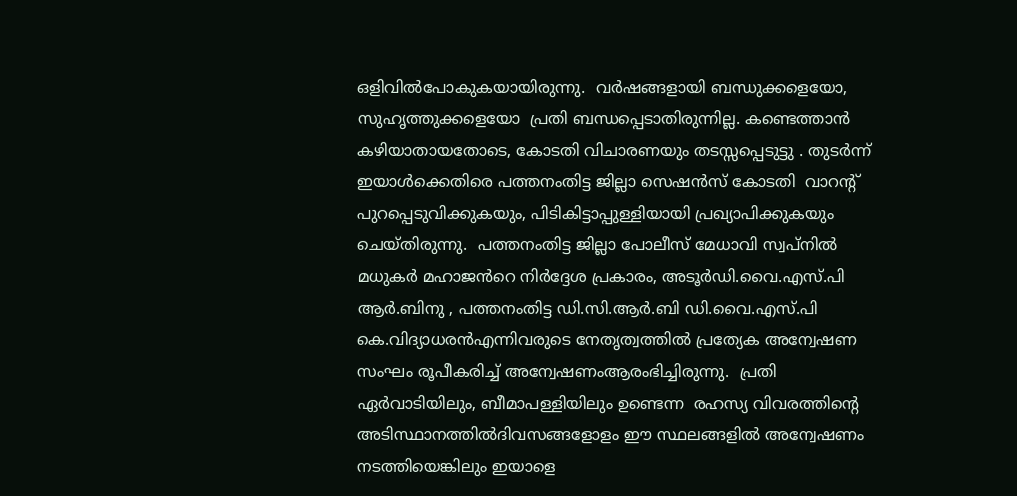ഒളിവിൽപോകുകയായിരുന്നു.  വർഷങ്ങളായി ബന്ധുക്കളെയോ, സുഹൃത്തുക്കളെയോ  പ്രതി ബന്ധപ്പെടാതിരുന്നില്ല. കണ്ടെത്താൻ  കഴിയാതായതോടെ, കോടതി വിചാരണയും തടസ്സപ്പെടുട്ടു . തുടർന്ന്   ഇയാൾക്കെതിരെ പത്തനംതിട്ട ജില്ലാ സെഷൻസ് കോടതി  വാറൻ്റ് പുറപ്പെടുവിക്കുകയും, പിടികിട്ടാപ്പുള്ളിയായി പ്രഖ്യാപിക്കുകയും  ചെയ്തിരുന്നു.  പത്തനംതിട്ട ജില്ലാ പോലീസ് മേധാവി സ്വപ്നിൽ മധുകർ മഹാജൻറെ നിർദ്ദേശ പ്രകാരം, അടൂർഡി.വൈ.എസ്.പി ആർ.ബിനു , പത്തനംതിട്ട ഡി.സി.ആർ.ബി ഡി.വൈ.എസ്.പി കെ.വിദ്യാധരൻഎന്നിവരുടെ നേതൃത്വത്തിൽ പ്രത്യേക അന്വേഷണ സംഘം രൂപീകരിച്ച് അന്വേഷണംആരംഭിച്ചിരുന്നു.  പ്രതി ഏർവാടിയിലും, ബീമാപള്ളിയിലും ഉണ്ടെന്ന  രഹസ്യ വിവരത്തിൻ്റെ അടിസ്ഥാനത്തിൽദിവസങ്ങളോളം ഈ സ്ഥലങ്ങളിൽ അന്വേഷണം നടത്തിയെങ്കിലും ഇയാളെ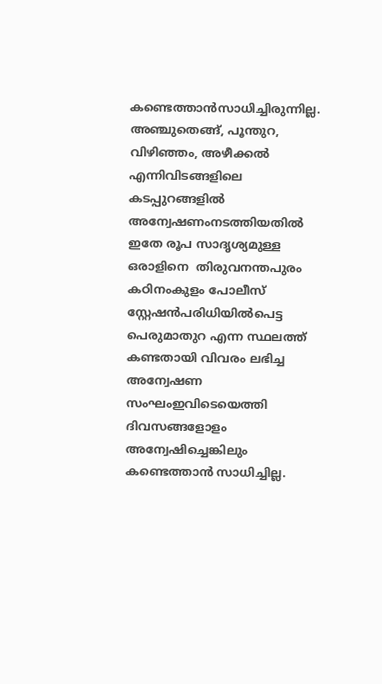കണ്ടെത്താൻസാധിച്ചിരുന്നില്ല.  അഞ്ചുതെങ്ങ്, പൂന്തുറ, വിഴിഞ്ഞം, അഴീക്കൽ എന്നിവിടങ്ങളിലെ കടപ്പുറങ്ങളിൽ അന്വേഷണംനടത്തിയതിൽ ഇതേ രൂപ സാദൃശ്യമുള്ള ഒരാളിനെ  തിരുവനന്തപുരം കഠിനംകുളം പോലീസ് സ്റ്റേഷൻപരിധിയിൽപെട്ട പെരുമാതുറ എന്ന സ്ഥലത്ത് കണ്ടതായി വിവരം ലഭിച്ച അന്വേഷണ സംഘംഇവിടെയെത്തി ദിവസങ്ങളോളം അന്വേഷിച്ചെങ്കിലും കണ്ടെത്താൻ സാധിച്ചില്ല.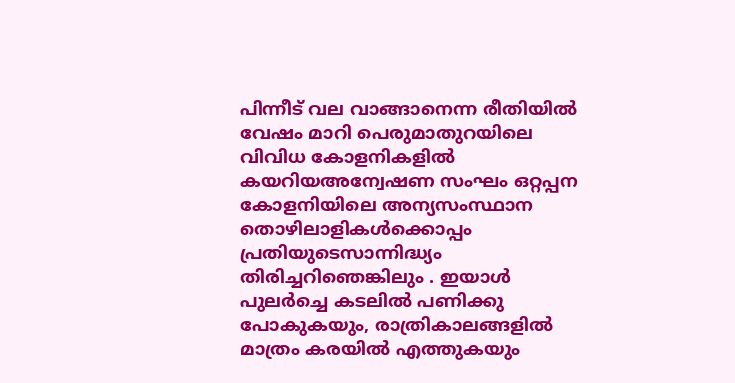പിന്നീട് വല വാങ്ങാനെന്ന രീതിയിൽ വേഷം മാറി പെരുമാതുറയിലെ വിവിധ കോളനികളിൽ കയറിയഅന്വേഷണ സംഘം ഒറ്റപ്പന കോളനിയിലെ അന്യസംസ്ഥാന തൊഴിലാളികൾക്കൊപ്പം  പ്രതിയുടെസാന്നിദ്ധ്യം  തിരിച്ചറിഞെങ്കിലും . ഇയാൾ പുലർച്ചെ കടലിൽ പണിക്കു പോകുകയും, രാത്രികാലങ്ങളിൽ മാത്രം കരയിൽ എത്തുകയും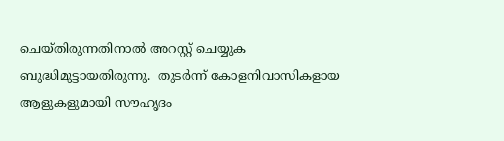ചെയ്തിരുന്നതിനാൽ അറസ്റ്റ് ചെയ്യുക  ബുദ്ധിമുട്ടായതിരുന്നു.  തുടർന്ന് കോളനിവാസികളായ ആളുകളുമായി സൗഹൃദം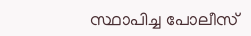സ്ഥാപിച്ച പോലീസ്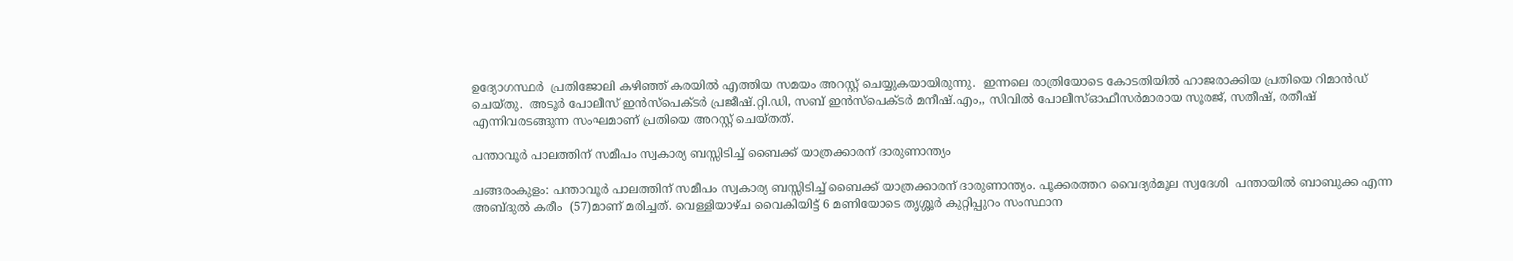ഉദ്യോഗസ്ഥർ  പ്രതിജോലി കഴിഞ്ഞ് കരയിൽ എത്തിയ സമയം അറസ്റ്റ് ചെയ്യുകയായിരുന്നു.  ഇന്നലെ രാത്രിയോടെ കോടതിയിൽ ഹാജരാക്കിയ പ്രതിയെ റിമാൻഡ് ചെയ്തു.  അടൂർ പോലീസ് ഇൻസ്‌പെക്ടർ പ്രജീഷ്.റ്റി.ഡി, സബ് ഇൻസ്‌പെക്ടർ മനീഷ്.എം,, സിവിൽ പോലീസ്ഓഫീസർമാരായ സൂരജ്, സതീഷ്, രതീഷ് എന്നിവരടങ്ങുന്ന സംഘമാണ് പ്രതിയെ അറസ്റ്റ് ചെയ്തത്.

പന്താവൂർ പാലത്തിന് സമീപം സ്വകാര്യ ബസ്സിടിച്ച് ബൈക്ക് യാത്രക്കാരന് ദാരുണാന്ത്യം

ചങ്ങരംകുളം: പന്താവൂർ പാലത്തിന് സമീപം സ്വകാര്യ ബസ്സിടിച്ച് ബൈക്ക് യാത്രക്കാരന് ദാരുണാന്ത്യം. പൂക്കരത്തറ വൈദ്യർമൂല സ്വദേശി  പന്തായിൽ ബാബുക്ക എന്ന അബ്ദുൽ കരീം  (57)മാണ് മരിച്ചത്. വെള്ളിയാഴ്ച വൈകിയിട്ട് 6 മണിയോടെ തൃശ്ശൂർ കുറ്റിപ്പുറം സംസ്ഥാന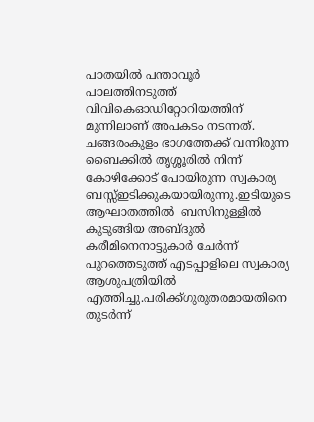പാതയിൽ പന്താവൂർ പാലത്തിനടുത്ത് വിവികെഓഡിറ്റോറിയത്തിന് മുന്നിലാണ് അപകടം നടന്നത്. ചങ്ങരംകുളം ഭാഗത്തേക്ക് വന്നിരുന്ന ബൈക്കിൽ തൃശ്ശൂരിൽ നിന്ന് കോഴിക്കോട് പോയിരുന്ന സ്വകാര്യ ബസ്സ്ഇടിക്കുകയായിരുന്നു.ഇടിയുടെ ആഘാതത്തിൽ  ബസിനുള്ളിൽ കുടുങ്ങിയ അബ്ദുൽ കരീമിനെനാട്ടുകാർ ചേർന്ന് പുറത്തെടുത്ത് എടപ്പാളിലെ സ്വകാര്യ ആശുപത്രിയിൽ എത്തിച്ചു.പരിക്ക്ഗുരുതരമായതിനെ തുടർന്ന്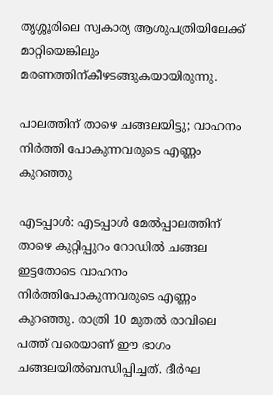തൃശ്ശൂരിലെ സ്വകാര്യ ആശുപത്രിയിലേക്ക് മാറ്റിയെങ്കിലും മരണത്തിന്കീഴടങ്ങുകയായിരുന്നു.

പാലത്തിന് താഴെ ചങ്ങലയിട്ടു; വാഹനം നിർത്തി പോകുന്നവരുടെ എണ്ണം കുറഞ്ഞു

എടപ്പാൾ: എടപ്പാൾ മേൽപ്പാലത്തിന് താഴെ കുറ്റിപ്പുറം റോഡിൽ ചങ്ങല ഇട്ടതോടെ വാഹനം നിർത്തിപോകുന്നവരുടെ എണ്ണം കുറഞ്ഞു. രാത്രി 10 മുതൽ രാവിലെ പത്ത് വരെയാണ് ഈ ഭാഗം ചങ്ങലയിൽബന്ധിപ്പിച്ചത്. ദീർഘ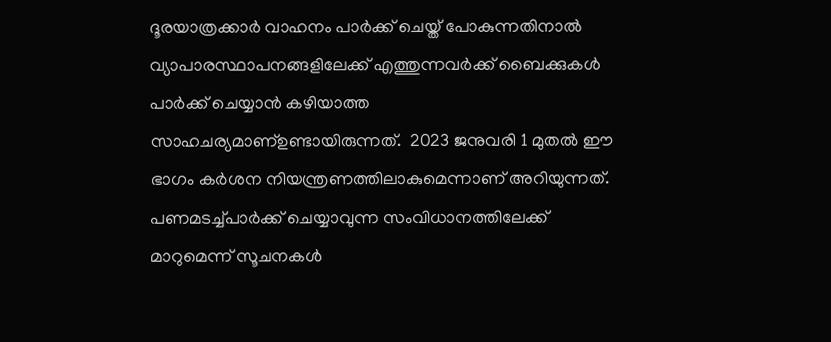ദൂരയാത്രക്കാർ വാഹനം പാർക്ക് ചെയ്ത് പോകുന്നതിനാൽ വ്യാപാരസ്ഥാപനങ്ങളിലേക്ക് എത്തുന്നവർക്ക് ബൈക്കുകൾ പാർക്ക് ചെയ്യാൻ കഴിയാത്ത സാഹചര്യമാണ്ഉണ്ടായിരുന്നത്.  2023 ജനുവരി 1 മുതൽ ഈ ഭാഗം കർശന നിയന്ത്രണത്തിലാകുമെന്നാണ് അറിയുന്നത്. പണമടച്ച്പാർക്ക് ചെയ്യാവുന്ന സംവിധാനത്തിലേക്ക് മാറുമെന്ന് സൂചനകൾ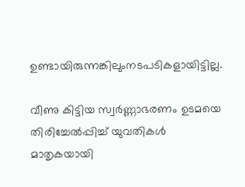ഉണ്ടായിരുന്നങ്കിലുംനടപടികളായിട്ടില്ല.

വീണു കിട്ടിയ സ്വർണ്ണാഭരണം ഉടമയെ തിരിച്ചേൽപ്പിച്ച് യുവതികൾ മാതൃകയായി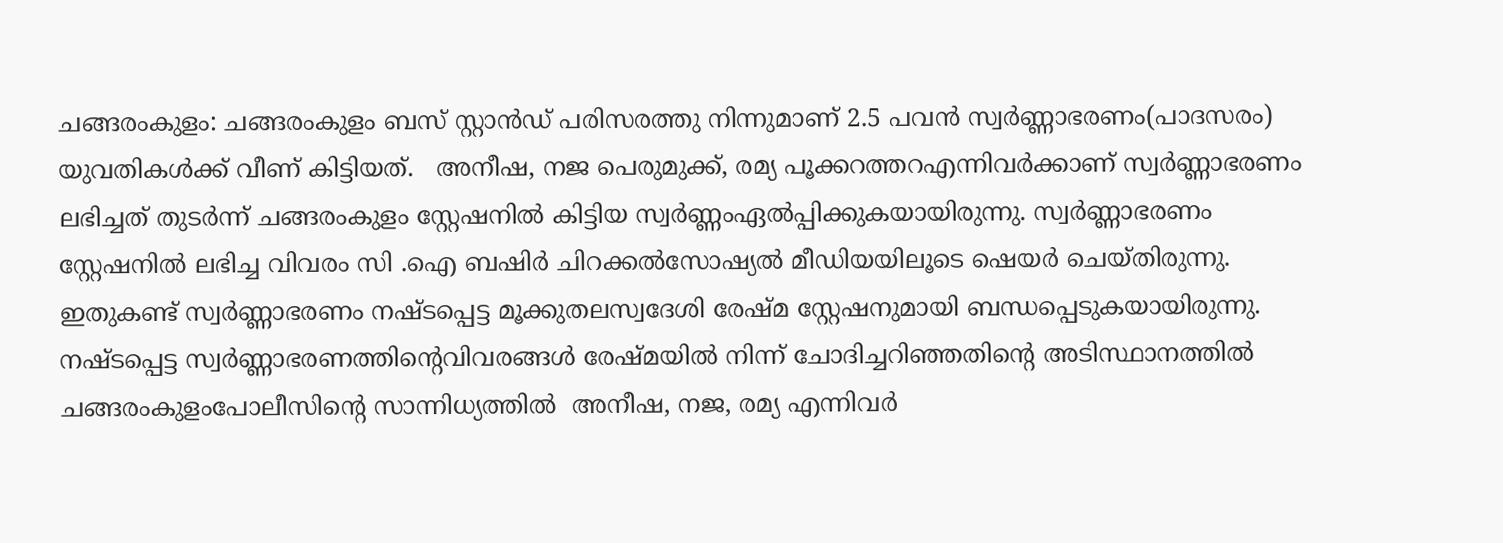ചങ്ങരംകുളം: ചങ്ങരംകുളം ബസ് സ്റ്റാൻഡ് പരിസരത്തു നിന്നുമാണ് 2.5 പവൻ സ്വർണ്ണാഭരണം(പാദസരം) യുവതികൾക്ക് വീണ് കിട്ടിയത്.   അനീഷ, നജ പെരുമുക്ക്, രമ്യ പൂക്കറത്തറഎന്നിവർക്കാണ് സ്വർണ്ണാഭരണം ലഭിച്ചത് തുടർന്ന് ചങ്ങരംകുളം സ്റ്റേഷനിൽ കിട്ടിയ സ്വർണ്ണംഏൽപ്പിക്കുകയായിരുന്നു. സ്വർണ്ണാഭരണം സ്റ്റേഷനിൽ ലഭിച്ച വിവരം സി .ഐ ബഷിർ ചിറക്കൽസോഷ്യൽ മീഡിയയിലൂടെ ഷെയർ ചെയ്തിരുന്നു. ഇതുകണ്ട് സ്വർണ്ണാഭരണം നഷ്ടപ്പെട്ട മൂക്കുതലസ്വദേശി രേഷ്മ സ്റ്റേഷനുമായി ബന്ധപ്പെടുകയായിരുന്നു. നഷ്ടപ്പെട്ട സ്വർണ്ണാഭരണത്തിൻ്റെവിവരങ്ങൾ രേഷ്മയിൽ നിന്ന് ചോദിച്ചറിഞ്ഞതിൻ്റെ അടിസ്ഥാനത്തിൽ  ചങ്ങരംകുളംപോലീസിൻ്റെ സാന്നിധ്യത്തിൽ  അനീഷ, നജ, രമ്യ എന്നിവർ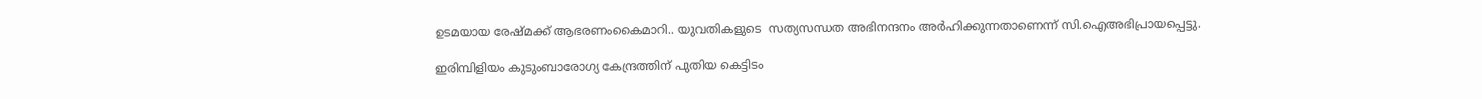ഉടമയായ രേഷ്മക്ക് ആഭരണംകൈമാറി.. യുവതികളുടെ  സത്യസന്ധത അഭിനന്ദനം അർഹിക്കുന്നതാണെന്ന് സി.ഐഅഭിപ്രായപ്പെട്ടു.

ഇരിമ്പിളിയം കുടുംബാരോഗ്യ കേന്ദ്രത്തിന് പുതിയ കെട്ടിടം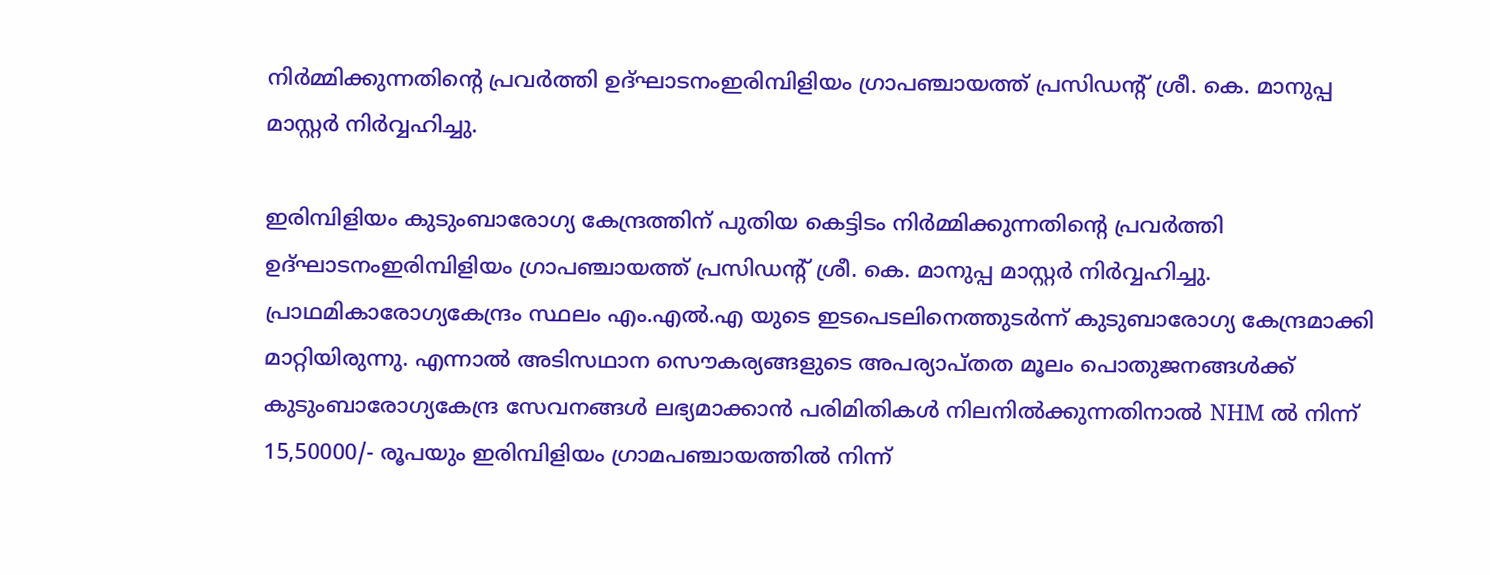നിർമ്മിക്കുന്നതിന്റെ പ്രവർത്തി ഉദ്ഘാടനംഇരിമ്പിളിയം ഗ്രാപഞ്ചായത്ത് പ്രസിഡന്റ് ശ്രീ. കെ. മാനുപ്പ മാസ്റ്റർ നിർവ്വഹിച്ചു.

ഇരിമ്പിളിയം കുടുംബാരോഗ്യ കേന്ദ്രത്തിന് പുതിയ കെട്ടിടം നിർമ്മിക്കുന്നതിന്റെ പ്രവർത്തി ഉദ്ഘാടനംഇരിമ്പിളിയം ഗ്രാപഞ്ചായത്ത് പ്രസിഡന്റ് ശ്രീ. കെ. മാനുപ്പ മാസ്റ്റർ നിർവ്വഹിച്ചു. പ്രാഥമികാരോഗ്യകേന്ദ്രം സ്ഥലം എം.എൽ.എ യുടെ ഇടപെടലിനെത്തുടർന്ന് കുടുബാരോഗ്യ കേന്ദ്രമാക്കി മാറ്റിയിരുന്നു. എന്നാൽ അടിസഥാന സൌകര്യങ്ങളുടെ അപര്യാപ്തത മൂലം പൊതുജനങ്ങൾക്ക് കുടുംബാരോഗ്യകേന്ദ്ര സേവനങ്ങൾ ലഭ്യമാക്കാൻ പരിമിതികൾ നിലനിൽക്കുന്നതിനാൽ NHM ൽ നിന്ന് 15,50000/- രൂപയും ഇരിമ്പിളിയം ഗ്രാമപഞ്ചായത്തിൽ നിന്ന്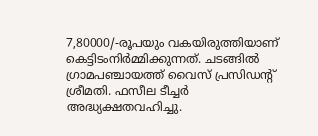7,80000/-രൂപയും വകയിരുത്തിയാണ് കെട്ടിടംനിർമ്മിക്കുന്നത്. ചടങ്ങിൽ ഗ്രാമപഞ്ചായത്ത് വൈസ് പ്രസിഡന്റ്  ശ്രീമതി. ഫസീല ടീച്ചർ അദ്ധ്യക്ഷതവഹിച്ചു.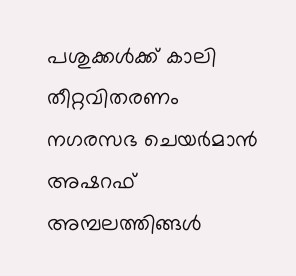പശുക്കൾക്ക് കാലി തീറ്റവിതരണം നഗരസഭ ചെയർമാൻ അഷറഫ് അമ്പലത്തിങ്ങൾ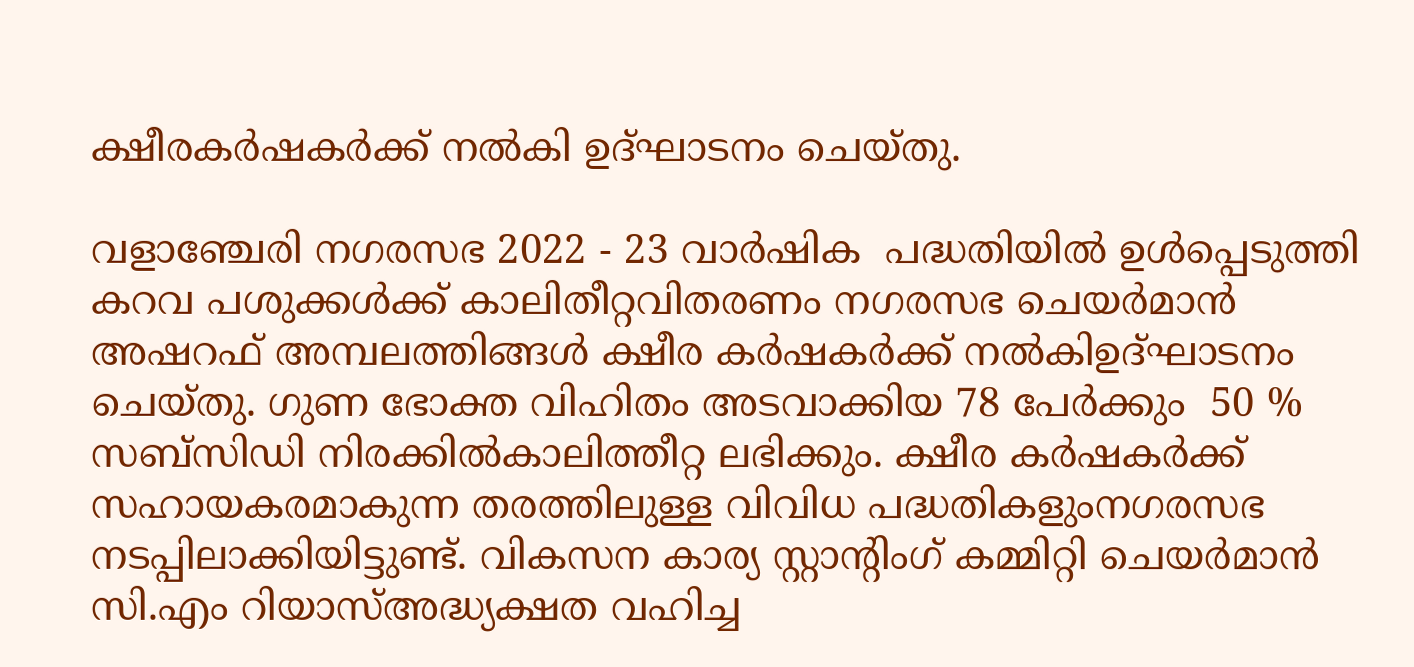ക്ഷീരകർഷകർക്ക് നൽകി ഉദ്ഘാടനം ചെയ്തു.

വളാഞ്ചേരി നഗരസഭ 2022 - 23 വാർഷിക  പദ്ധതിയിൽ ഉൾപ്പെടുത്തി കറവ പശുക്കൾക്ക് കാലിതീറ്റവിതരണം നഗരസഭ ചെയർമാൻ അഷറഫ് അമ്പലത്തിങ്ങൾ ക്ഷീര കർഷകർക്ക് നൽകിഉദ്ഘാടനം ചെയ്തു. ഗുണ ഭോക്ത വിഹിതം അടവാക്കിയ 78 പേർക്കും  50 % സബ്സിഡി നിരക്കിൽകാലിത്തീറ്റ ലഭിക്കും. ക്ഷീര കർഷകർക്ക് സഹായകരമാകുന്ന തരത്തിലുള്ള വിവിധ പദ്ധതികളുംനഗരസഭ നടപ്പിലാക്കിയിട്ടുണ്ട്. വികസന കാര്യ സ്റ്റാന്റിംഗ് കമ്മിറ്റി ചെയർമാൻ സി.എം റിയാസ്അദ്ധ്യക്ഷത വഹിച്ച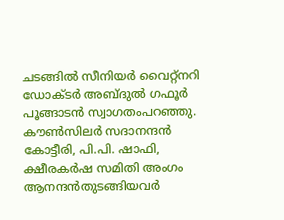ചടങ്ങിൽ സീനിയർ വൈറ്റ്നറി ഡോക്ടർ അബ്ദുൽ ഗഫൂർ പൂങ്ങാടൻ സ്വാഗതംപറഞ്ഞു. കൗൺസിലർ സദാനന്ദൻ കോട്ടീരി, പി.പി. ഷാഫി, ക്ഷീരകർഷ സമിതി അംഗം ആനന്ദൻതുടങ്ങിയവർ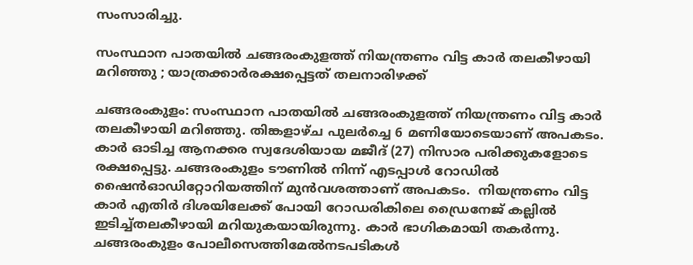സംസാരിച്ചു.

സംസ്ഥാന പാതയിൽ ചങ്ങരംകുളത്ത് നിയന്ത്രണം വിട്ട കാർ തലകീഴായി മറിഞ്ഞു ; യാത്രക്കാർരക്ഷപ്പെട്ടത് തലനാരിഴക്ക്

ചങ്ങരംകുളം: സംസ്ഥാന പാതയിൽ ചങ്ങരംകുളത്ത് നിയന്ത്രണം വിട്ട കാർ തലകീഴായി മറിഞ്ഞു. തിങ്കളാഴ്ച പുലർച്ചെ 6 മണിയോടെയാണ് അപകടം. കാർ ഓടിച്ച ആനക്കര സ്വദേശിയായ മജീദ് (27) നിസാര പരിക്കുകളോടെ രക്ഷപ്പെട്ടു. ചങ്ങരംകുളം ടൗണിൽ നിന്ന് എടപ്പാൾ റോഡിൽ ഷൈൻഓഡിറ്റോറിയത്തിന് മുൻവശത്താണ് അപകടം.  നിയന്ത്രണം വിട്ട കാർ എതിർ ദിശയിലേക്ക് പോയി റോഡരികിലെ ഡ്രൈനേജ് കല്ലിൽ ഇടിച്ച്തലകീഴായി മറിയുകയായിരുന്നു. കാർ ഭാഗികമായി തകർന്നു. ചങ്ങരംകുളം പോലീസെത്തിമേൽനടപടികൾ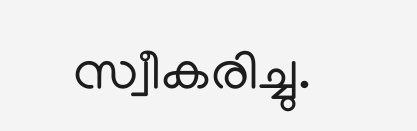സ്വീകരിച്ചു.